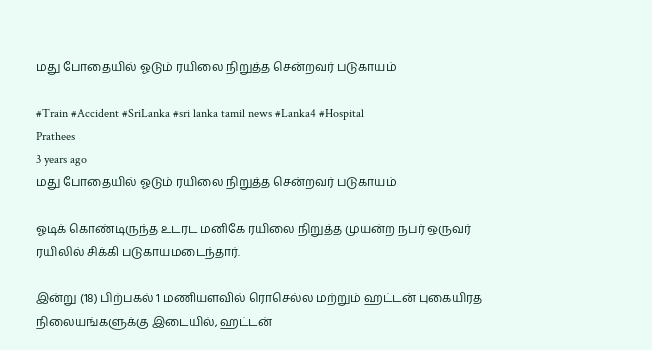மது போதையில் ஓடும் ரயிலை நிறுத்த சென்றவர் படுகாயம்

#Train #Accident #SriLanka #sri lanka tamil news #Lanka4 #Hospital
Prathees
3 years ago
மது போதையில் ஓடும் ரயிலை நிறுத்த சென்றவர் படுகாயம்

ஓடிக் கொண்டிருந்த உடரட மனிகே ரயிலை நிறுத்த முயன்ற நபர் ஒருவர் ரயிலில் சிக்கி படுகாயமடைந்தார்.

இன்று (18) பிற்பகல் 1 மணியளவில் ரொசெல்ல மற்றும் ஹட்டன் புகையிரத நிலையங்களுக்கு இடையில், ஹட்டன்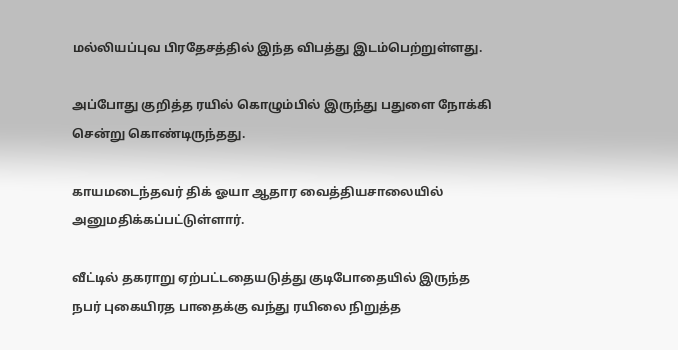மல்லியப்புவ பிரதேசத்தில் இந்த விபத்து இடம்பெற்றுள்ளது.

அப்போது குறித்த ரயில் கொழும்பில் இருந்து பதுளை நோக்கி சென்று கொண்டிருந்தது.

காயமடைந்தவர் திக் ஓயா ஆதார வைத்தியசாலையில் அனுமதிக்கப்பட்டுள்ளார்.

வீட்டில் தகராறு ஏற்பட்டதையடுத்து குடிபோதையில் இருந்த நபர் புகையிரத பாதைக்கு வந்து ரயிலை நிறுத்த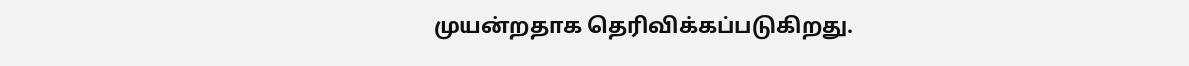முயன்றதாக தெரிவிக்கப்படுகிறது.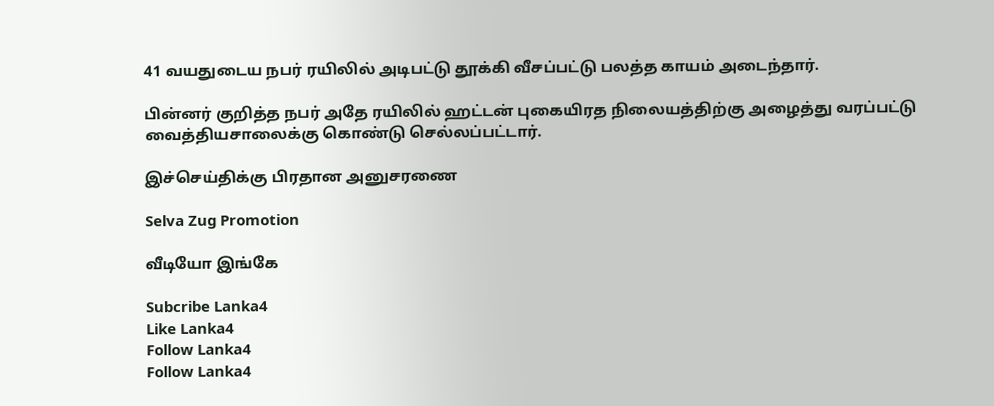41 வயதுடைய நபர் ரயிலில் அடிபட்டு தூக்கி வீசப்பட்டு பலத்த காயம் அடைந்தார்.

பின்னர் குறித்த நபர் அதே ரயிலில் ஹட்டன் புகையிரத நிலையத்திற்கு அழைத்து வரப்பட்டு வைத்தியசாலைக்கு கொண்டு செல்லப்பட்டார்.

இச்செய்திக்கு பிரதான அனுசரணை

Selva Zug Promotion

வீடியோ இங்கே

Subcribe Lanka4
Like Lanka4
Follow Lanka4
Follow Lanka4